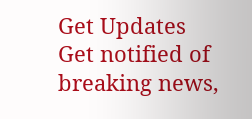Get Updates
Get notified of breaking news,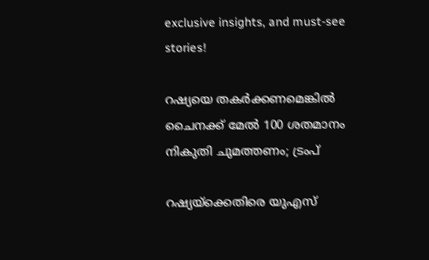exclusive insights, and must-see stories!

റഷ്യയെ തകർക്കണമെങ്കിൽ ചൈനക്ക് മേൽ 100 ശതമാനം നികുതി ചുമത്തണം; ട്രംപ്

റഷ്യയ്ക്കെതിരെ യുഎസ്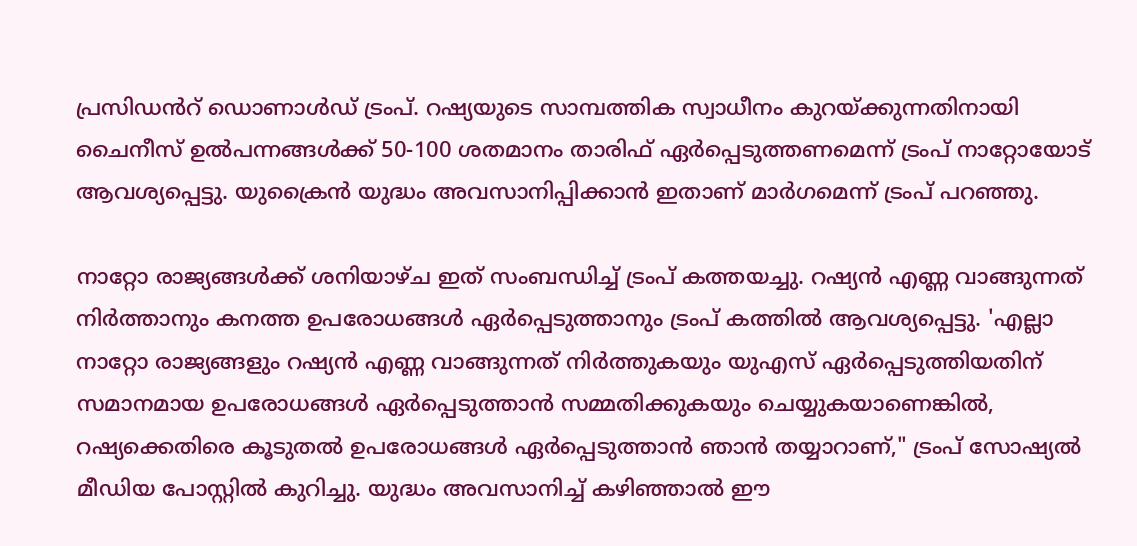പ്രസിഡൻറ് ഡൊണാൾഡ് ട്രംപ്. റഷ്യയുടെ സാമ്പത്തിക സ്വാധീനം കുറയ്ക്കുന്നതിനായി ചൈനീസ് ഉൽപന്നങ്ങൾക്ക് 50-100 ശതമാനം താരിഫ് ഏർപ്പെടുത്തണമെന്ന് ട്രംപ് നാറ്റോയോട് ആവശ്യപ്പെട്ടു. യുക്രൈൻ യുദ്ധം അവസാനിപ്പിക്കാൻ ഇതാണ് മാർഗമെന്ന് ട്രംപ് പറഞ്ഞു.

നാറ്റോ രാജ്യങ്ങൾക്ക് ശനിയാഴ്ച ഇത് സംബന്ധിച്ച് ട്രംപ് കത്തയച്ചു. റഷ്യൻ എണ്ണ വാങ്ങുന്നത് നിർത്താനും കനത്ത ഉപരോധങ്ങൾ ഏർപ്പെടുത്താനും ട്രംപ് കത്തിൽ ആവശ്യപ്പെട്ടു. 'എല്ലാ നാറ്റോ രാജ്യങ്ങളും റഷ്യൻ എണ്ണ വാങ്ങുന്നത് നിർത്തുകയും യുഎസ് ഏർപ്പെടുത്തിയതിന് സമാനമായ ഉപരോധങ്ങൾ ഏർപ്പെടുത്താൻ സമ്മതിക്കുകയും ചെയ്യുകയാണെങ്കിൽ, റഷ്യക്കെതിരെ കൂടുതൽ ഉപരോധങ്ങൾ ഏർപ്പെടുത്താൻ ഞാൻ തയ്യാറാണ്," ട്രംപ് സോഷ്യൽ മീഡിയ പോസ്റ്റിൽ കുറിച്ചു. യുദ്ധം അവസാനിച്ച് കഴിഞ്ഞാൽ ഈ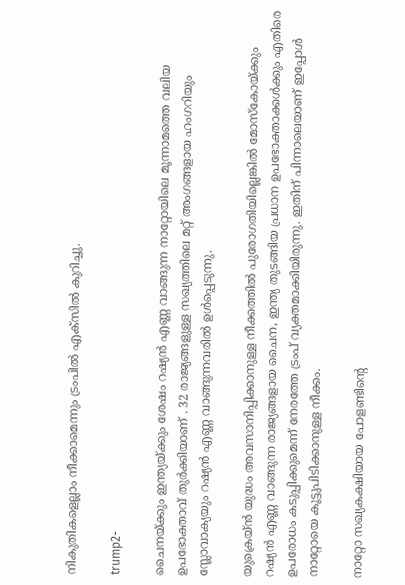നികുതികളെല്ലാം നീക്കാമെന്നും ട്രംപിൽ എക്സിൽ കുറിച്ചു.

trump2-

ചൈനയ്ക്കും ഇന്ത്യയ്ക്കും ശേഷം റഷ്യൻ എണ്ണ വാങ്ങുന്ന നാറ്റോയിലെ മൂന്നാമത്തെ വലിയ ഉപഭോക്താവ് തുർക്കിയാണ് . 32 രാജ്യങ്ങളുള്ള സഖ്യത്തിലെ മറ്റ് അംഗങ്ങളായ ഹംഗറിയും സ്ലോവാക്യയും റഷ്യൻ എണ്ണ വാങ്ങുന്നവരിൽ ഉൾപ്പെടുന്നു.

യുക്രെയ്ൻ യുദ്ധം അവസാനിപ്പിക്കാനുള്ള നീക്കത്തിൽ പുരോഗതിയില്ലെങ്കിൽ മോസ്കോയ്ക്കും റഷ്യൻ എണ്ണ വാങ്ങുന്ന രാജ്യങ്ങളായ ചൈന, ഇന്ത്യ തുടങ്ങിയ പ്രധാന ഉപഭോക്താക്കൾക്കും എതിരെ ഉപരോധം കടുപ്പിക്കുമെന്ന് നേരത്തേ ട്രംപ് വ്യക്തമാക്കിയിരുന്നു. ഇതിന് പിന്നാലെയാണ് ഇപ്പോൾ നാറ്റോയെ കൂട്ടുപിടിക്കാനുള്ള നീക്കം.

നാറ്റോ സഖ്യകക്ഷിയായ പോളണ്ടിന്റെ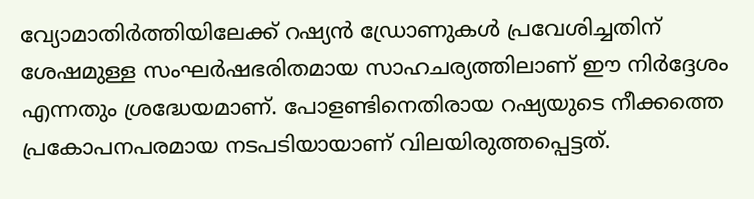വ്യോമാതിർത്തിയിലേക്ക് റഷ്യൻ ഡ്രോണുകൾ പ്രവേശിച്ചതിന് ശേഷമുള്ള സംഘർഷഭരിതമായ സാഹചര്യത്തിലാണ് ഈ നിർദ്ദേശം എന്നതും ശ്രദ്ധേയമാണ്. പോളണ്ടിനെതിരായ റഷ്യയുടെ നീക്കത്തെ പ്രകോപനപരമായ നടപടിയായാണ് വിലയിരുത്തപ്പെട്ടത്.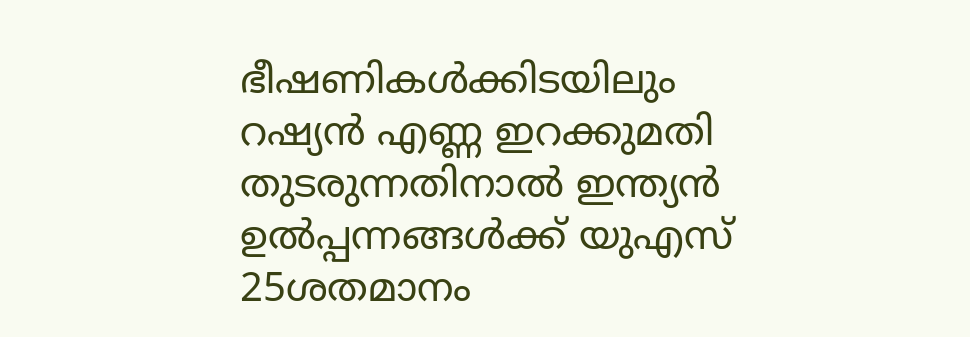ഭീഷണികൾക്കിടയിലും റഷ്യൻ എണ്ണ ഇറക്കുമതി തുടരുന്നതിനാൽ ഇന്ത്യൻ ഉൽപ്പന്നങ്ങൾക്ക് യുഎസ് 25ശതമാനം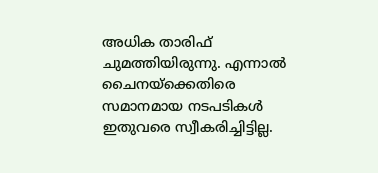അധിക താരിഫ് ചുമത്തിയിരുന്നു. എന്നാൽ ചൈനയ്ക്കെതിരെ സമാനമായ നടപടികൾ ഇതുവരെ സ്വീകരിച്ചിട്ടില്ല.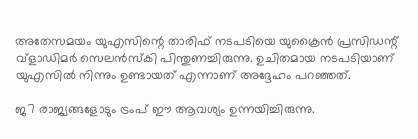അതേസമയം യുഎസിന്റെ താരിഫ് നടപടിയെ യുക്രൈൻ പ്രസിഡന്റ് വ്ളാഡിമർ സെലൻസ്കി പിന്തുണച്ചിരുന്നു. ഉചിതമായ നടപടിയാണ് യുഎസിൽ നിന്നും ഉണ്ടായത് എന്നാണ് അദ്ദേഹം പറഞ്ഞത്.

ജ7 രാജ്യങ്ങളോടും ട്രംപ് ഈ ആവശ്യം ഉന്നയിച്ചിരുന്നു.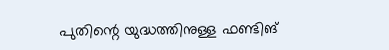പുതിന്റെ യുദ്ധത്തിനുള്ള ഫണ്ടിങ്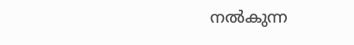നല്‍കുന്ന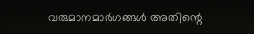വരുമാനമാര്‍ഗങ്ങള്‍ അതിന്റെ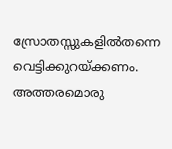സ്രോതസ്സുകളില്‍തന്നെ വെട്ടിക്കുറയ്ക്കണം. അത്തരമൊരു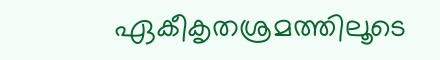ഏകീകൃതശ്രമത്തിലൂടെ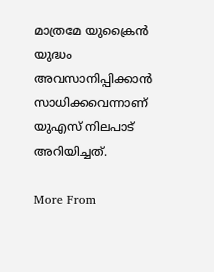മാത്രമേ യുക്രൈൻ യുദ്ധം അവസാനിപ്പിക്കാൻ സാധിക്കവെന്നാണ് യുഎസ് നിലപാട് അറിയിച്ചത്.

More From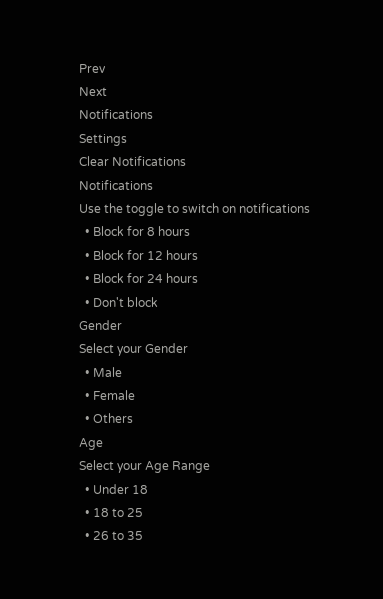Prev
Next
Notifications
Settings
Clear Notifications
Notifications
Use the toggle to switch on notifications
  • Block for 8 hours
  • Block for 12 hours
  • Block for 24 hours
  • Don't block
Gender
Select your Gender
  • Male
  • Female
  • Others
Age
Select your Age Range
  • Under 18
  • 18 to 25
  • 26 to 35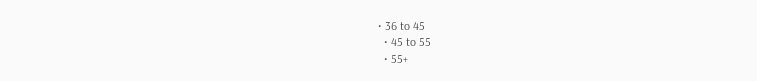• 36 to 45
  • 45 to 55
  • 55+